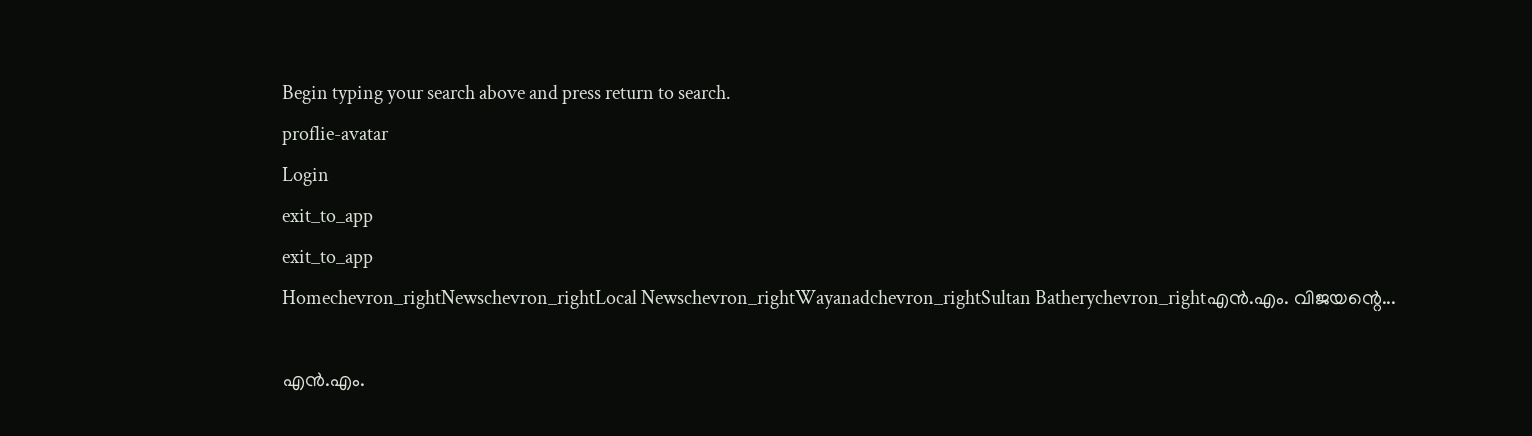Begin typing your search above and press return to search.
proflie-avatar
Login
exit_to_app
exit_to_app
Homechevron_rightNewschevron_rightLocal Newschevron_rightWayanadchevron_rightSultan Batherychevron_rightഎൻ.എം. വിജയന്റെ...

എൻ.എം.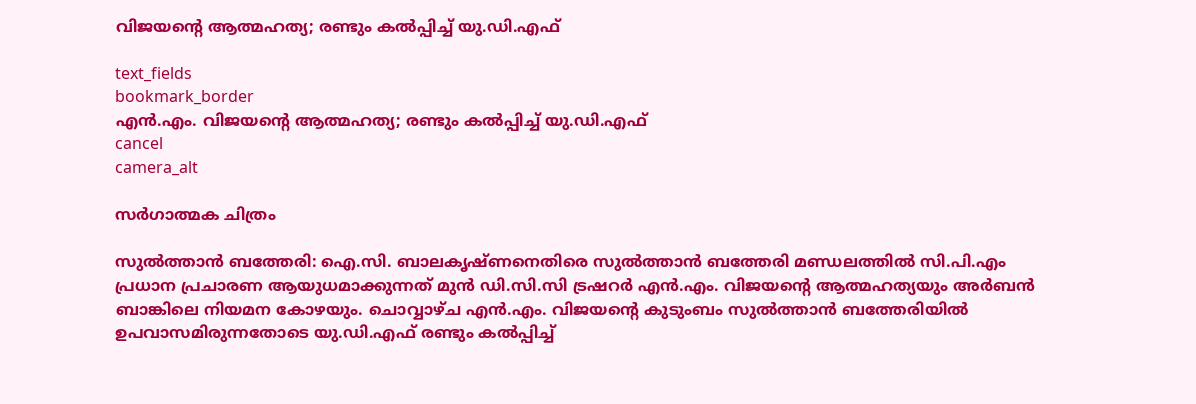വിജയന്റെ ആത്മഹത്യ; രണ്ടും കൽപ്പിച്ച് യു.ഡി.എഫ്

text_fields
bookmark_border
എൻ.എം. വിജയന്റെ ആത്മഹത്യ; രണ്ടും കൽപ്പിച്ച് യു.ഡി.എഫ്
cancel
camera_alt

സർഗാത്മക ചിത്രം

സുൽത്താൻ ബത്തേരി: ഐ.സി. ബാലകൃഷ്ണനെതിരെ സുൽത്താൻ ബത്തേരി മണ്ഡലത്തിൽ സി.പി.എം പ്രധാന പ്രചാരണ ആയുധമാക്കുന്നത് മുൻ ഡി.സി.സി ട്രഷറർ എൻ.എം. വിജയന്റെ ആത്മഹത്യയും അർബൻ ബാങ്കിലെ നിയമന കോഴയും. ചൊവ്വാഴ്ച എൻ.എം. വിജയന്റെ കുടുംബം സുൽത്താൻ ബത്തേരിയിൽ ഉപവാസമിരുന്നതോടെ യു.ഡി.എഫ് രണ്ടും കൽപ്പിച്ച്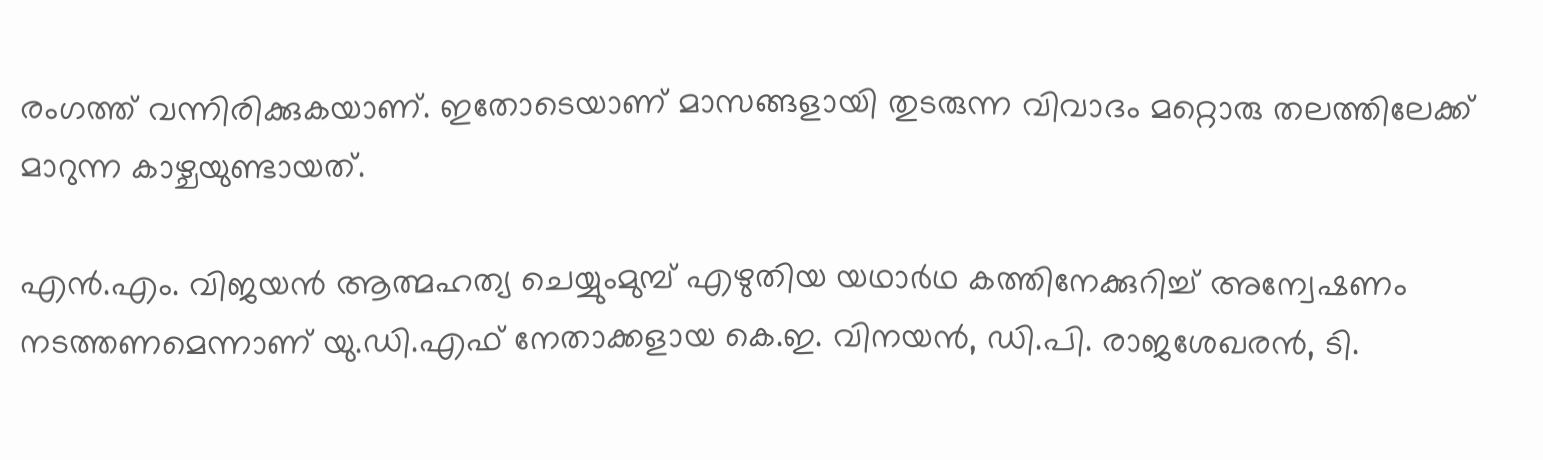രംഗത്ത് വന്നിരിക്കുകയാണ്. ഇതോടെയാണ് മാസങ്ങളായി തുടരുന്ന വിവാദം മറ്റൊരു തലത്തിലേക്ക് മാറുന്ന കാഴ്ചയുണ്ടായത്.

എൻ.എം. വിജയൻ ആത്മഹത്യ ചെയ്യുംമുമ്പ് എഴുതിയ യഥാർഥ കത്തിനേക്കുറിച്ച് അന്വേഷണം നടത്തണമെന്നാണ് യു.ഡി.എഫ് നേതാക്കളായ കെ.ഇ. വിനയൻ, ഡി.പി. രാജശേഖരൻ, ടി.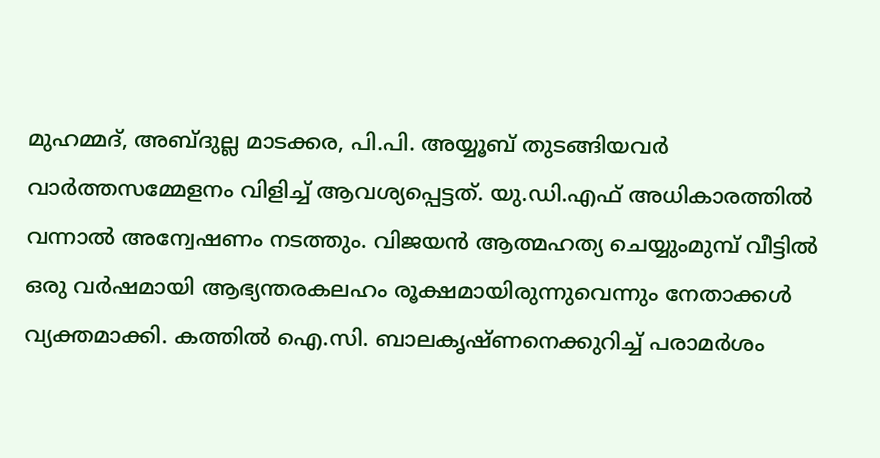മുഹമ്മദ്, അബ്ദുല്ല മാടക്കര, പി.പി. അയ്യൂബ് തുടങ്ങിയവർ വാർത്തസമ്മേളനം വിളിച്ച് ആവശ്യപ്പെട്ടത്. യു.ഡി.എഫ് അധികാരത്തിൽ വന്നാൽ അന്വേഷണം നടത്തും. വിജയൻ ആത്മഹത്യ ചെയ്യുംമുമ്പ് വീട്ടിൽ ഒരു വർഷമായി ആഭ്യന്തരകലഹം രൂക്ഷമായിരുന്നുവെന്നും നേതാക്കൾ വ്യക്തമാക്കി. കത്തിൽ ഐ.സി. ബാലകൃഷ്‌ണനെക്കുറിച്ച് പരാമർശം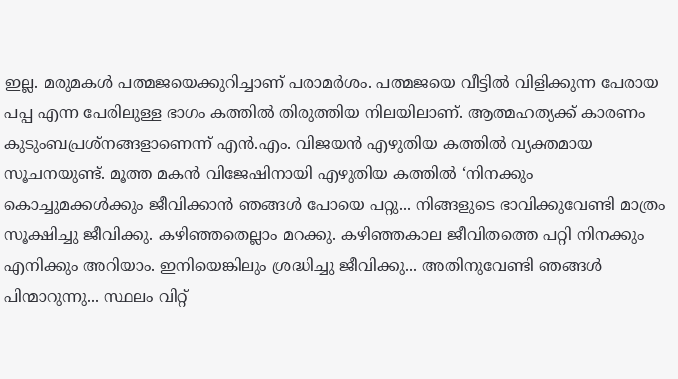ഇല്ല. മരുമകൾ പത്മജയെക്കുറിച്ചാണ് പരാമർശം. പത്മജയെ വീട്ടിൽ വിളിക്കുന്ന പേരായ പപ്പ എന്ന പേരിലുള്ള ഭാഗം കത്തിൽ തിരുത്തിയ നിലയിലാണ്. ആത്മഹത്യക്ക് കാരണം കുടുംബപ്രശ്‌നങ്ങളാണെന്ന് എൻ.എം. വിജയൻ എഴുതിയ കത്തിൽ വ്യക്തമായ സൂചനയുണ്ട്. മൂത്ത മകൻ വിജേഷിനായി എഴുതിയ കത്തിൽ ‘നിനക്കും കൊച്ചുമക്കൾക്കും ജീവിക്കാൻ ഞങ്ങൾ പോയെ പറ്റു... നിങ്ങളുടെ ഭാവിക്കുവേണ്ടി മാത്രം സൂക്ഷിച്ചു ജീവിക്കു. കഴിഞ്ഞതെല്ലാം മറക്കു. കഴിഞ്ഞകാല ജീവിതത്തെ പറ്റി നിനക്കും എനിക്കും അറിയാം. ഇനിയെങ്കിലും ശ്രദ്ധിച്ചു ജീവിക്കു... അതിനുവേണ്ടി ഞങ്ങൾ പിന്മാറുന്നു... സ്ഥലം വിറ്റ്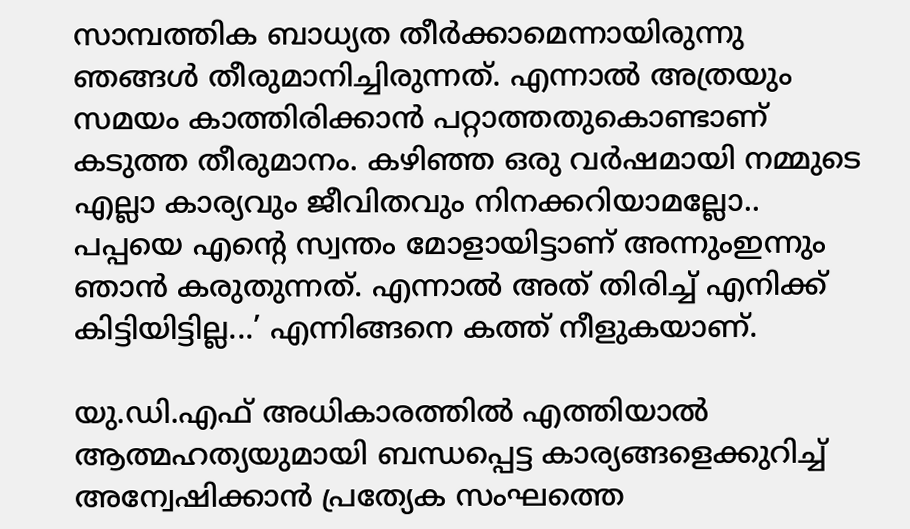സാമ്പത്തിക ബാധ്യത തീർക്കാമെന്നായിരുന്നു ഞങ്ങൾ തീരുമാനിച്ചിരുന്നത്. എന്നാൽ അത്രയും സമയം കാത്തിരിക്കാൻ പറ്റാത്തതുകൊണ്ടാണ് കടുത്ത തീരുമാനം. കഴിഞ്ഞ ഒരു വർഷമായി നമ്മുടെ എല്ലാ കാര്യവും ജീവിതവും നിനക്കറിയാമല്ലോ.. പപ്പയെ എന്റെ സ്വന്തം മോളായിട്ടാണ് അന്നുംഇന്നും ഞാൻ കരുതുന്നത്. എന്നാൽ അത് തിരിച്ച് എനിക്ക് കിട്ടിയിട്ടില്ല...’ എന്നിങ്ങനെ കത്ത് നീളുകയാണ്.

യു.ഡി.എഫ് അധികാരത്തിൽ എത്തിയാൽ ആത്മഹത്യയുമായി ബന്ധപ്പെട്ട കാര്യങ്ങളെക്കുറിച്ച് അന്വേഷിക്കാൻ പ്രത്യേക സംഘത്തെ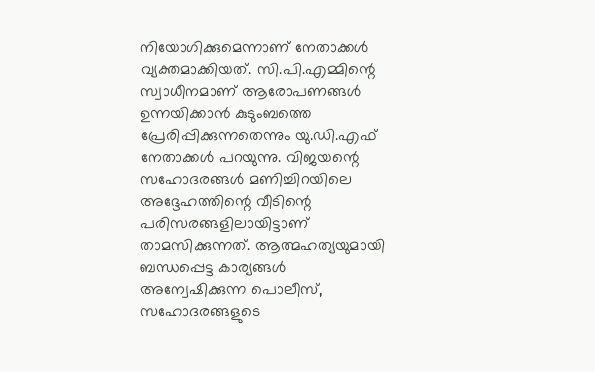നിയോഗിക്കുമെന്നാണ് നേതാക്കൾ വ്യക്തമാക്കിയത്. സി.പി.എമ്മിന്റെ സ്വാധീനമാണ് ആരോപണങ്ങൾ ഉന്നയിക്കാൻ കുടുംബത്തെ പ്രേരിപ്പിക്കുന്നതെന്നും യു.ഡി.എഫ് നേതാക്കൾ പറയുന്നു. വിജയന്റെ സഹോദരങ്ങൾ മണിച്ചിറയിലെ അദ്ദേഹത്തിന്റെ വീടിന്റെ പരിസരങ്ങളിലായിട്ടാണ് താമസിക്കുന്നത്. ആത്മഹത്യയുമായി ബന്ധപ്പെട്ട കാര്യങ്ങൾ അന്വേഷിക്കുന്ന പൊലീസ്, സഹോദരങ്ങളുടെ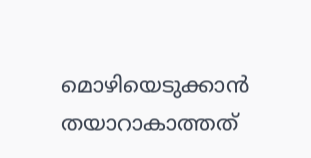മൊഴിയെടുക്കാൻ തയാറാകാത്തത്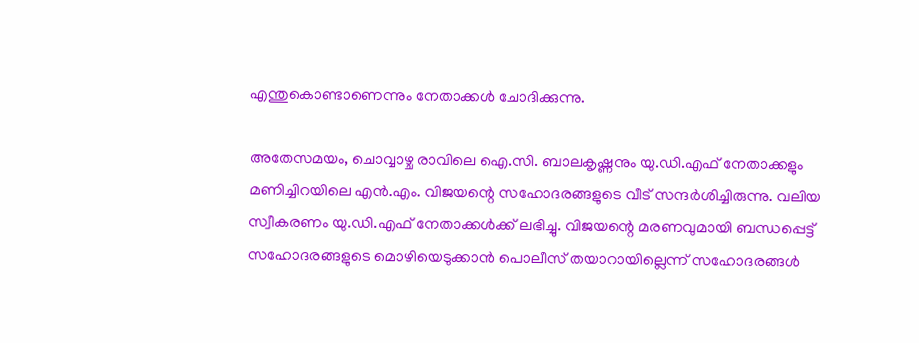എന്തുകൊണ്ടാണെന്നും നേതാക്കൾ ചോദിക്കുന്നു.

അതേസമയം, ചൊവ്വാഴ്ച രാവിലെ ഐ.സി. ബാലകൃഷ്ണനും യു.ഡി.എഫ് നേതാക്കളും മണിച്ചിറയിലെ എൻ.എം. വിജയന്റെ സഹോദരങ്ങളുടെ വീട് സന്ദർശിച്ചിരുന്നു. വലിയ സ്വീകരണം യു.ഡി.എഫ് നേതാക്കൾക്ക് ലഭിച്ചു. വിജയന്റെ മരണവുമായി ബന്ധപ്പെട്ട് സഹോദരങ്ങളുടെ മൊഴിയെടുക്കാൻ പൊലീസ് തയാറായില്ലെന്ന് സഹോദരങ്ങൾ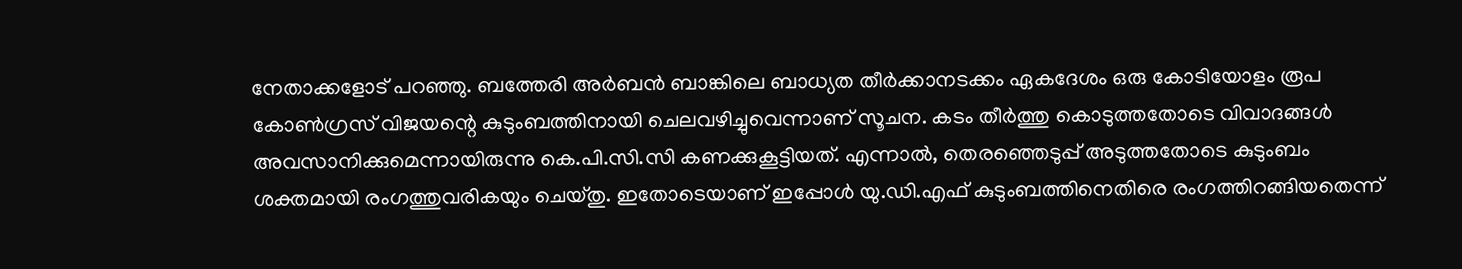നേതാക്കളോട് പറഞ്ഞു. ബത്തേരി അർബൻ ബാങ്കിലെ ബാധ്യത തീർക്കാനടക്കം ഏകദേശം ഒരു കോടിയോളം രൂപ കോൺഗ്രസ് വിജയന്റെ കുടുംബത്തിനായി ചെലവഴിച്ചുവെന്നാണ് സൂചന. കടം തീർത്തു കൊടുത്തതോടെ വിവാദങ്ങൾ അവസാനിക്കുമെന്നായിരുന്നു കെ.പി.സി.സി കണക്കുകൂട്ടിയത്. എന്നാൽ, തെരഞ്ഞെടുപ്പ് അടുത്തതോടെ കുടുംബം ശക്തമായി രംഗത്തുവരികയും ചെയ്തു. ഇതോടെയാണ് ഇപ്പോൾ യു.ഡി.എഫ് കുടുംബത്തിനെതിരെ രംഗത്തിറങ്ങിയതെന്ന്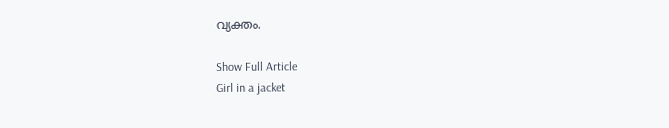വ്യക്തം.

Show Full Article
Girl in a jacket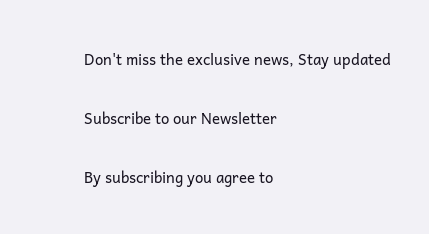Don't miss the exclusive news, Stay updated

Subscribe to our Newsletter

By subscribing you agree to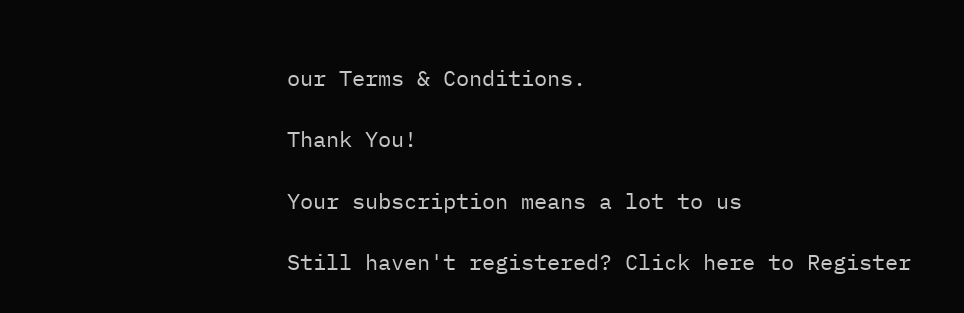our Terms & Conditions.

Thank You!

Your subscription means a lot to us

Still haven't registered? Click here to Register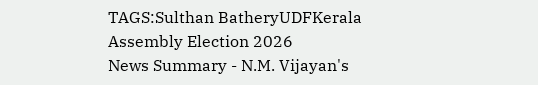TAGS:Sulthan BatheryUDFKerala Assembly Election 2026
News Summary - N.M. Vijayan's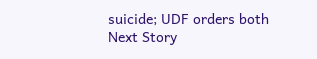suicide; UDF orders both
Next Story